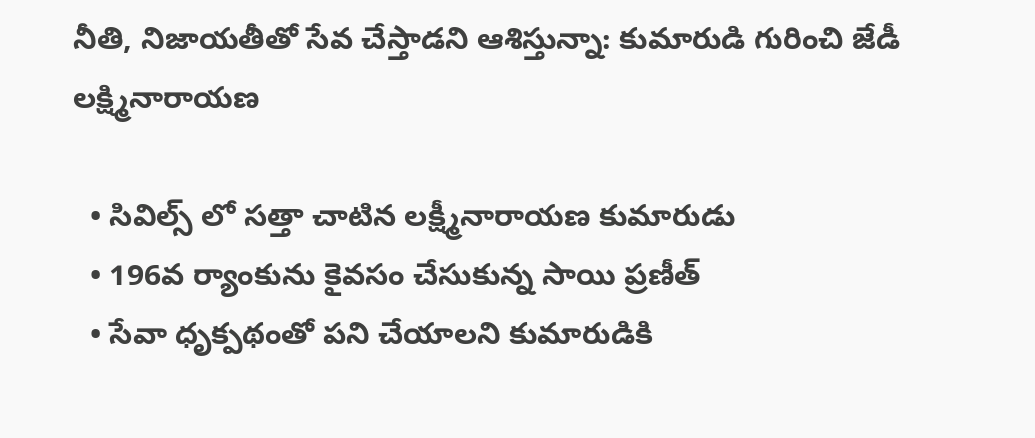నీతి, నిజాయతీతో సేవ చేస్తాడని ఆశిస్తున్నా: కుమారుడి గురించి జేడీ లక్ష్మినారాయణ

  • సివిల్స్ లో సత్తా చాటిన లక్ష్మీనారాయణ కుమారుడు
  • 196వ ర్యాంకును కైవసం చేసుకున్న సాయి ప్రణీత్
  • సేవా ధృక్పథంతో పని చేయాలని కుమారుడికి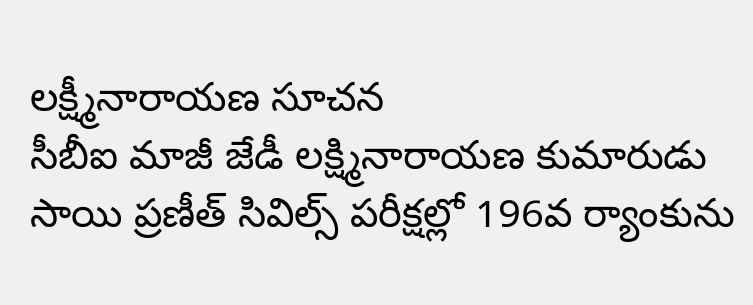లక్ష్మీనారాయణ సూచన
సీబీఐ మాజీ జేడీ లక్ష్మినారాయణ కుమారుడు సాయి ప్రణీత్ సివిల్స్ పరీక్షల్లో 196వ ర్యాంకును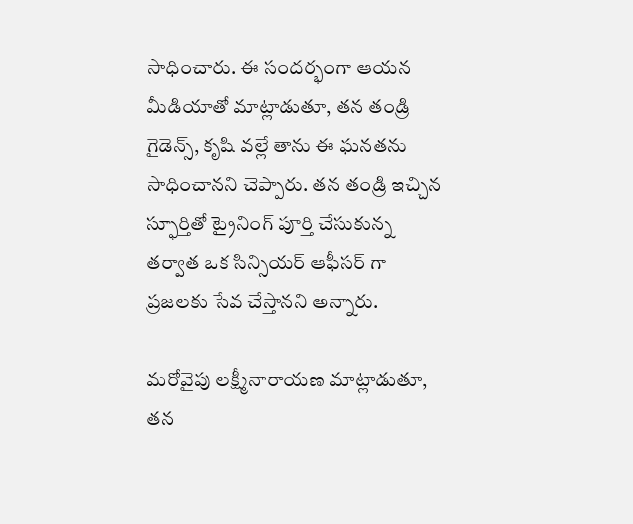సాధించారు. ఈ సందర్భంగా ఆయన మీడియాతో మాట్లాడుతూ, తన తండ్రి గైడెన్స్, కృషి వల్లే తాను ఈ ఘనతను సాధించానని చెప్పారు. తన తండ్రి ఇచ్చిన స్ఫూర్తితో ట్రైనింగ్ పూర్తి చేసుకున్న తర్వాత ఒక సిన్సియర్ ఆఫీసర్ గా ప్రజలకు సేవ చేస్తానని అన్నారు.

మరోవైపు లక్ష్మీనారాయణ మాట్లాడుతూ, తన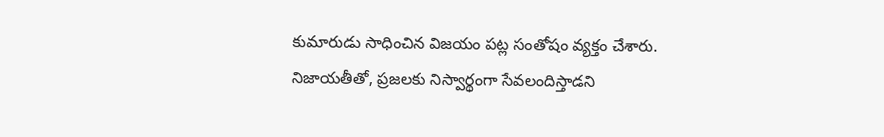కుమారుడు సాధించిన విజయం పట్ల సంతోషం వ్యక్తం చేశారు. నిజాయతీతో, ప్రజలకు నిస్వార్థంగా సేవలందిస్తాడని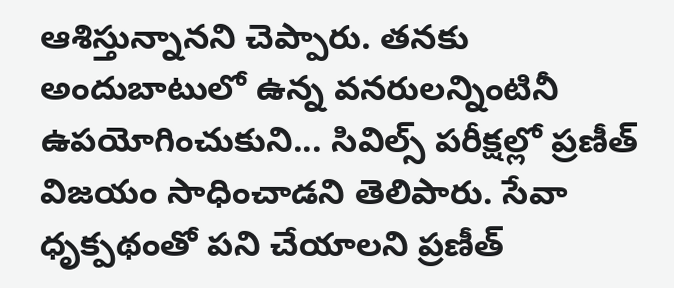ఆశిస్తున్నానని చెప్పారు. తనకు అందుబాటులో ఉన్న వనరులన్నింటినీ ఉపయోగించుకుని... సివిల్స్ పరీక్షల్లో ప్రణీత్ విజయం సాధించాడని తెలిపారు. సేవా ధృక్పథంతో పని చేయాలని ప్రణీత్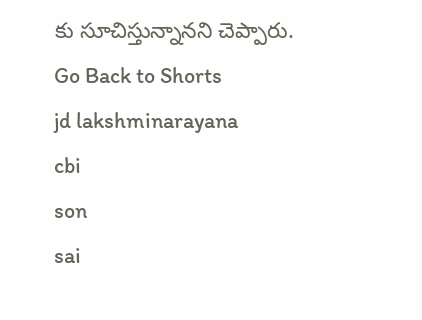కు సూచిస్తున్నానని చెప్పారు.
Go Back to Shorts
jd lakshminarayana
cbi
son
sai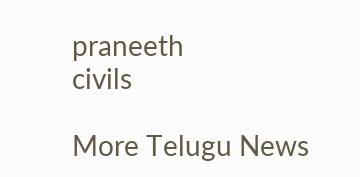praneeth
civils

More Telugu News